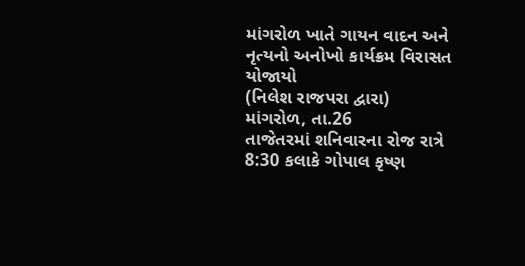માંગરોળ ખાતે ગાયન વાદન અને નૃત્યનો અનોખો કાર્યક્રમ વિરાસત યોજાયો
(નિલેશ રાજપરા દ્વારા)
માંગરોળ, તા.26
તાજેતરમાં શનિવારના રોજ રાત્રે 8:30 કલાકે ગોપાલ કૃષ્ણ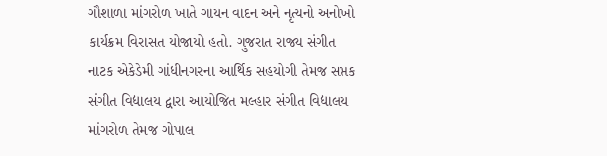ગૌશાળા માંગરોળ ખાતે ગાયન વાદન અને નૃત્યનો અનોખો કાર્યક્રમ વિરાસત યોજાયો હતો. ગુજરાત રાજ્ય સંગીત નાટક એકેડેમી ગાંધીનગરના આર્થિક સહયોગી તેમજ સપ્તક સંગીત વિદ્યાલય દ્વારા આયોજિત મલ્હાર સંગીત વિદ્યાલય માંગરોળ તેમજ ગોપાલ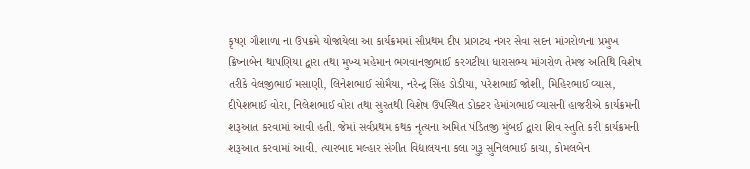કૃષ્ણ ગૌશાળા ના ઉપક્રમે યોજાયેલા આ કાર્યક્રમમાં સૌપ્રથમ દીપ પ્રાગટ્ય નગર સેવા સદન માંગરોળના પ્રમુખ ક્રિષ્નાબેન થાપણિયા દ્વારા તથા મુખ્ય મહેમાન ભગવાનજીભાઈ કરગટીયા ધારાસભ્ય માંગરોળ તેમજ અતિથિ વિશેષ તરીકે વેલજીભાઈ મસાણી, લિનેશભાઈ સોમૈયા, નરેન્દ્ર સિંહ ડોડીયા, પરેશભાઈ જોશી, મિહિરભાઈ વ્યાસ, દીપેશભાઈ વોરા, નિલેશભાઈ વોરા તથા સુરતથી વિશેષ ઉપસ્થિત ડોક્ટર હેમાંગભાઈ વ્યાસની હાજરીએ કાર્યક્રમની શરૂઆત કરવામાં આવી હતી. જેમાં સર્વપ્રથમ કથક નૃત્યના અમિત પંડિતજી મુંબઈ દ્વારા શિવ સ્તુતિ કરી કાર્યક્રમની શરૂઆત કરવામાં આવી. ત્યારબાદ મલ્હાર સંગીત વિદ્યાલયના કલા ગુરૂ સુનિલભાઈ કાચા, કોમલબેન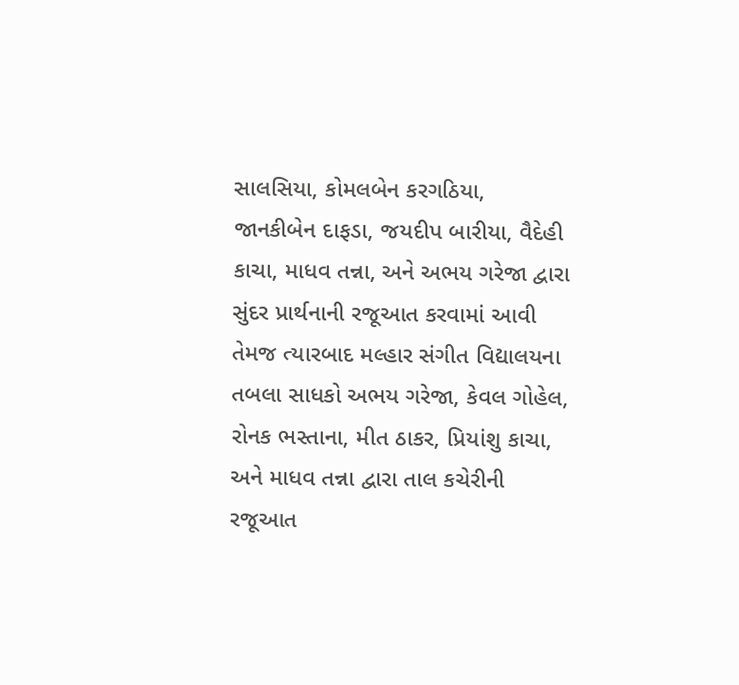સાલસિયા, કોમલબેન કરગઠિયા, જાનકીબેન દાફડા, જયદીપ બારીયા, વૈદેહી કાચા, માધવ તન્ના, અને અભય ગરેજા દ્વારા સુંદર પ્રાર્થનાની રજૂઆત કરવામાં આવી તેમજ ત્યારબાદ મલ્હાર સંગીત વિદ્યાલયના તબલા સાધકો અભય ગરેજા, કેવલ ગોહેલ, રોનક ભસ્તાના, મીત ઠાકર, પ્રિયાંશુ કાચા, અને માધવ તન્ના દ્વારા તાલ કચેરીની રજૂઆત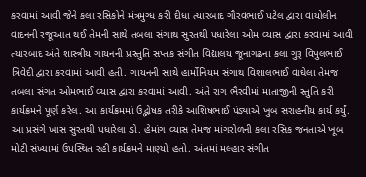કરવામાં આવી જેને કલા રસિકોને મંત્રમુગ્ધ કરી દીધા ત્યારબાદ ગૌરવભાઈ પટેલ દ્વારા વાયોલીન વાદનની રજૂઆત થઈ તેમની સાથે તબલા સંગાથ સુરતથી પધારેલા ઓમ વ્યાસ દ્વારા કરવામાં આવી ત્યારબાદ અંતે શાસ્ત્રીય ગાયનની પ્રસ્તુતિ સપ્તક સંગીત વિદ્યાલય જૂનાગઢના કલા ગુરૂ વિપુલભાઈ ત્રિવેદી દ્વારા કરવામાં આવી હતી. ગાયનની સાથે હાર્મોનિયમ સંગાથ વિશાલભાઈ વાઘેલા તેમજ તબલા સંગત ઓમભાઈ વ્યાસ દ્વારા કરવામાં આવી. અંતે રાગ ભૈરવીમાં માતાજીની સ્તુતિ કરી કાર્યક્રમને પૂર્ણ કરેલ. આ કાર્યક્રમમાં ઉદ્ભોષક તરીકે આશિષભાઈ પંડ્યાએ ખુબ સરાહનીય કાર્ય કર્યું. આ પ્રસંગે ખાસ સુરતથી પધારેલા ડો. હેમાંગ વ્યાસ તેમજ માંગરોળની કલા રસિક જનતાએ ખૂબ મોટી સંખ્યામાં ઉપસ્થિત રહી કાર્યક્રમને માણ્યો હતો. અંતમાં મલ્હાર સંગીત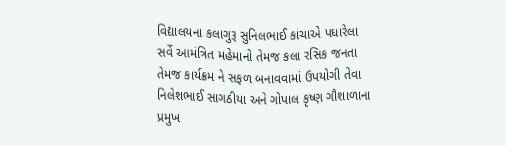વિદ્યાલયના કલાગુરૂ સુનિલભાઈ કાચાએ પધારેલા સર્વે આમંત્રિત મહેમાનો તેમજ કલા રસિક જનતા તેમજ કાર્યક્રમ ને સફળ બનાવવામાં ઉપયોગી તેવા નિલેશભાઈ સાગઠીયા અને ગોપાલ કૃષ્ણ ગૌશાળાના પ્રમુખ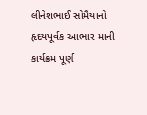લીનેશભાઈ સોમૈયાનો હૃદયપૂર્વક આભાર માની કાર્યક્રમ પૂર્ણ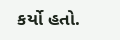કર્યો હતો.